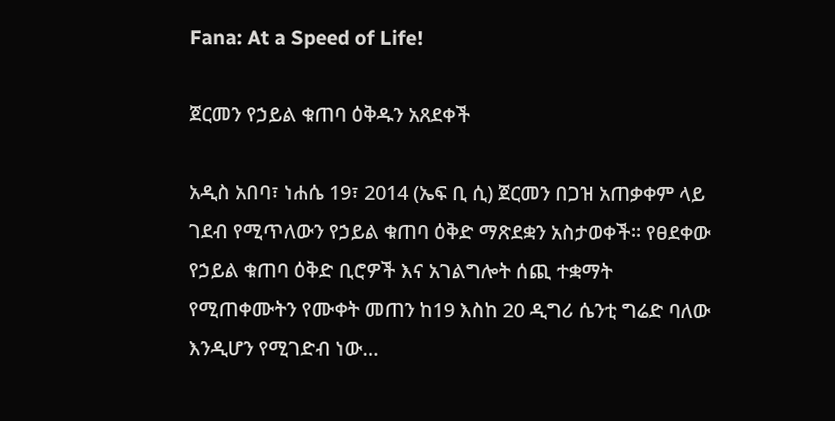Fana: At a Speed of Life!

ጀርመን የኃይል ቁጠባ ዕቅዱን አጸደቀች

አዲስ አበባ፣ ነሐሴ 19፣ 2014 (ኤፍ ቢ ሲ) ጀርመን በጋዝ አጠቃቀም ላይ ገደብ የሚጥለውን የኃይል ቁጠባ ዕቅድ ማጽደቋን አስታወቀች። የፀደቀው የኃይል ቁጠባ ዕቅድ ቢሮዎች እና አገልግሎት ሰጪ ተቋማት የሚጠቀሙትን የሙቀት መጠን ከ19 እስከ 20 ዲግሪ ሴንቲ ግሬድ ባለው እንዲሆን የሚገድብ ነው…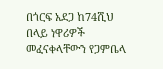በጎርፍ አደጋ ከ74ሺህ በላይ ነዋሪዎች መፈናቀላቸውን የጋምቤላ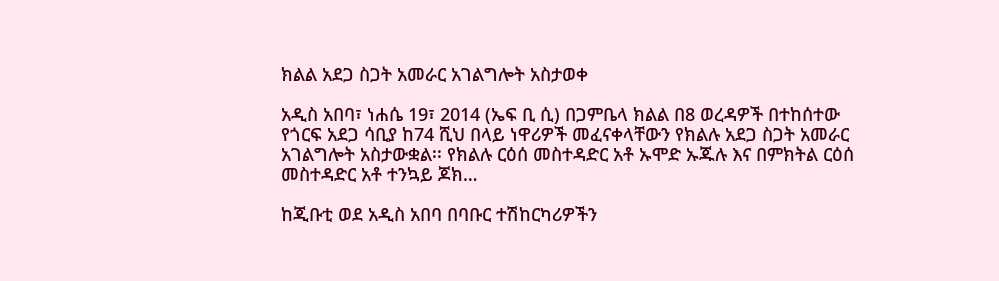ክልል አደጋ ስጋት አመራር አገልግሎት አስታወቀ

አዲስ አበባ፣ ነሐሴ 19፣ 2014 (ኤፍ ቢ ሲ) በጋምቤላ ክልል በ8 ወረዳዎች በተከሰተው የጎርፍ አደጋ ሳቢያ ከ74 ሺህ በላይ ነዋሪዎች መፈናቀላቸውን የክልሉ አደጋ ስጋት አመራር አገልግሎት አስታውቋል፡፡ የክልሉ ርዕሰ መስተዳድር አቶ ኡሞድ ኡጁሉ እና በምክትል ርዕሰ መስተዳድር አቶ ተንኳይ ጆክ…

ከጂቡቲ ወደ አዲስ አበባ በባቡር ተሽከርካሪዎችን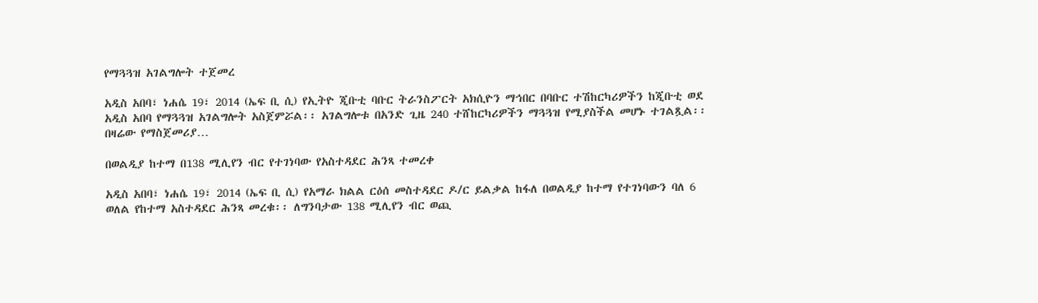የማጓጓዝ አገልግሎት ተጀመረ

አዲስ አበባ፣ ነሐሴ 19፣ 2014 (ኤፍ ቢ ሲ) የኢትዮ ጂቡቲ ባቡር ትራንስፖርት አክሲዮን ማኅበር በባቡር ተሽከርካሪዎችን ከጂቡቲ ወደ አዲስ አበባ የማጓጓዝ አገልግሎት አስጀምሯል፡፡ አገልግሎቱ በአንድ ጊዜ 240 ተሸከርካሪዎችን ማጓጓዝ የሚያስችል መሆኑ ተገልጿል፡፡ በዛሬው የማስጀመሪያ…

በወልዲያ ከተማ በ138 ሚሊየን ብር የተገነባው የአስተዳደር ሕንጻ ተመረቀ

አዲስ አበባ፣ ነሐሴ 19፣ 2014 (ኤፍ ቢ ሲ) የአማራ ክልል ርዕሰ መስተዳደር ዶ/ር ይልቃል ከፋለ በወልዲያ ከተማ የተገነባውን ባለ 6 ወለል የከተማ አስተዳደር ሕንጻ መረቁ፡፡ ለግንባታው 138 ሚሊየን ብር ወጪ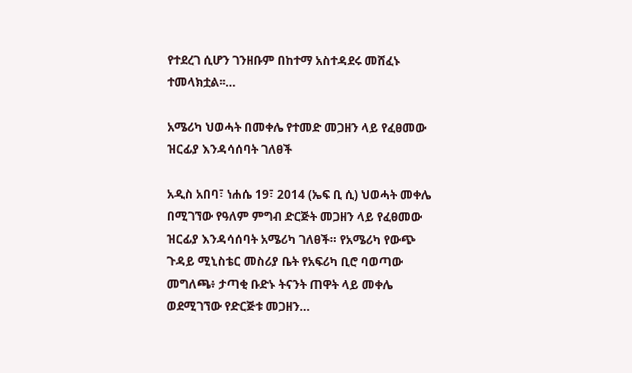የተደረገ ሲሆን ገንዘቡም በከተማ አስተዳደሩ መሸፈኑ ተመላክቷል፡፡…

አሜሪካ ህወሓት በመቀሌ የተመድ መጋዘን ላይ የፈፀመው ዝርፊያ እንዳሳሰባት ገለፀች

አዲስ አበባ፣ ነሐሴ 19፣ 2014 (ኤፍ ቢ ሲ) ህወሓት መቀሌ በሚገኘው የዓለም ምግብ ድርጅት መጋዘን ላይ የፈፀመው ዝርፊያ እንዳሳሰባት አሜሪካ ገለፀች። የአሜሪካ የውጭ ጉዳይ ሚኒስቴር መስሪያ ቤት የአፍሪካ ቢሮ ባወጣው መግለጫ፥ ታጣቂ ቡድኑ ትናንት ጠዋት ላይ መቀሌ ወደሚገኘው የድርጅቱ መጋዘን…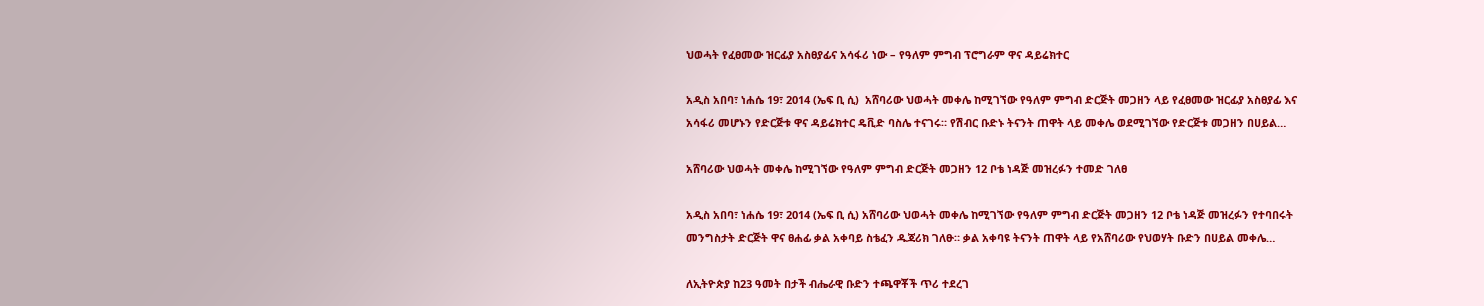ህወሓት የፈፀመው ዝርፊያ አስፀያፊና አሳፋሪ ነው – የዓለም ምግብ ፕሮግራም ዋና ዳይሬክተር

አዲስ አበባ፣ ነሐሴ 19፣ 2014 (ኤፍ ቢ ሲ)  አሸባሪው ህወሓት መቀሌ ከሚገኘው የዓለም ምግብ ድርጅት መጋዘን ላይ የፈፀመው ዝርፊያ አስፀያፊ እና አሳፋሪ መሆኑን የድርጅቱ ዋና ዳይሬክተር ዴቪድ ባስሌ ተናገሩ። የሽብር ቡድኑ ትናንት ጠዋት ላይ መቀሌ ወደሚገኘው የድርጅቱ መጋዘን በሀይል…

አሸባሪው ህወሓት መቀሌ ከሚገኘው የዓለም ምግብ ድርጅት መጋዘን 12 ቦቴ ነዳጅ መዝረፉን ተመድ ገለፀ

አዲስ አበባ፣ ነሐሴ 19፣ 2014 (ኤፍ ቢ ሲ) አሸባሪው ህወሓት መቀሌ ከሚገኘው የዓለም ምግብ ድርጅት መጋዘን 12 ቦቴ ነዳጅ መዝረፉን የተባበሩት መንግስታት ድርጅት ዋና ፀሐፊ ቃል አቀባይ ስቴፈን ዱጃሪክ ገለፁ። ቃል አቀባዩ ትናንት ጠዋት ላይ የአሸባሪው የህወሃት ቡድን በሀይል መቀሌ…

ለኢትዮጵያ ከ23 ዓመት በታች ብሔራዊ ቡድን ተጫዋቾች ጥሪ ተደረገ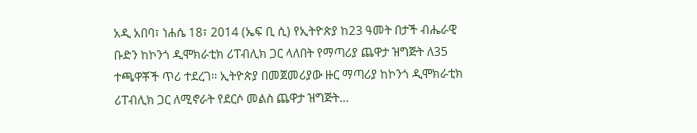አዲ አበባ፣ ነሐሴ 18፣ 2014 (ኤፍ ቢ ሲ) የኢትዮጵያ ከ23 ዓመት በታች ብሔራዊ ቡድን ከኮንጎ ዲሞክራቲክ ሪፐብሊክ ጋር ላለበት የማጣሪያ ጨዋታ ዝግጅት ለ35 ተጫዋቾች ጥሪ ተደረገ፡፡ ኢትዮጵያ በመጀመሪያው ዙር ማጣሪያ ከኮንጎ ዲሞክራቲክ ሪፐብሊክ ጋር ለሚኖራት የደርሶ መልስ ጨዋታ ዝግጅት…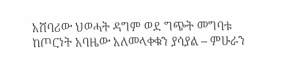አሸባሪው ህወሓት ዳግም ወደ ግጭት መግባቱ ከጦርነት አባዜው አለመላቀቁን ያሳያል – ምሁራን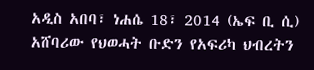አዲስ አበባ፣ ነሐሴ 18፣ 2014 (ኤፍ ቢ ሲ) አሸባሪው የህወሓት ቡድን የአፍሪካ ህብረትን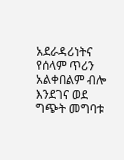አደራዳሪነትና የሰላም ጥሪን አልቀበልም ብሎ እንደገና ወደ ግጭት መግባቱ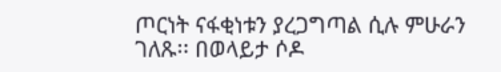ጦርነት ናፋቂነቱን ያረጋግጣል ሲሉ ምሁራን ገለጹ፡፡ በወላይታ ሶዶ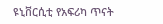ዩኒቨርሲቲ የአፍሪካ ጥናት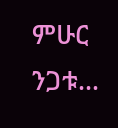ምሁር ንጋቱ…